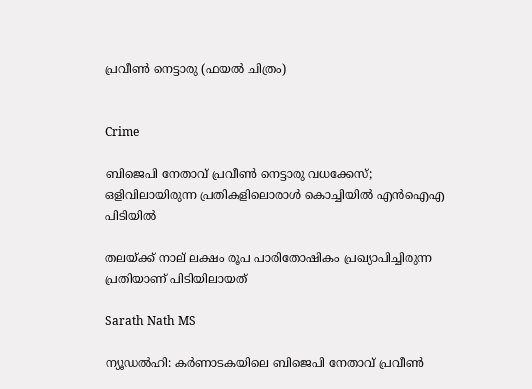പ്രവീൺ നെട്ടാരു (ഫയൽ ചിത്രം)


Crime

ബിജെപി നേതാവ് പ്രവീൺ നെട്ടാരു വധക്കേസ്; ഒളിവിലായിരുന്ന പ്രതികളിലൊരാൾ കൊച്ചിയിൽ എൻഐഎ പിടിയിൽ

തലയ്ക്ക് നാല് ലക്ഷം രൂപ പാരിതോഷികം പ്രഖ്യാപിച്ചിരുന്ന പ്രതിയാണ് പിടിയിലായത്

Sarath Nath MS

ന്യൂഡൽഹി: കർണാടകയിലെ ബിജെപി നേതാവ് പ്രവീൺ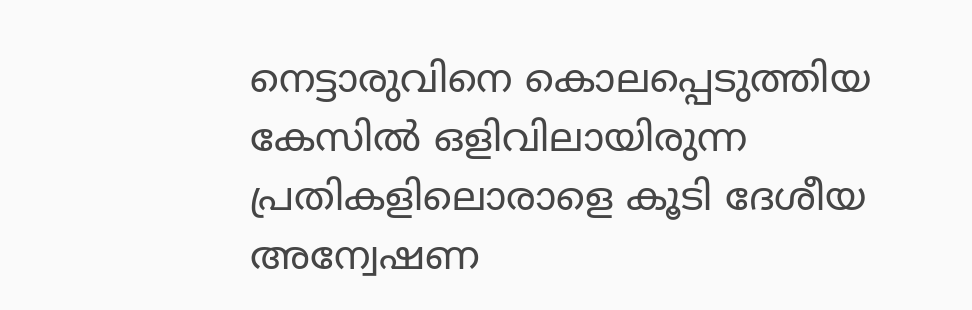നെട്ടാരുവിനെ കൊലപ്പെടുത്തിയ കേസിൽ ഒളിവിലായിരുന്ന പ്രതികളിലൊരാളെ കൂടി ദേശീയ അന്വേഷണ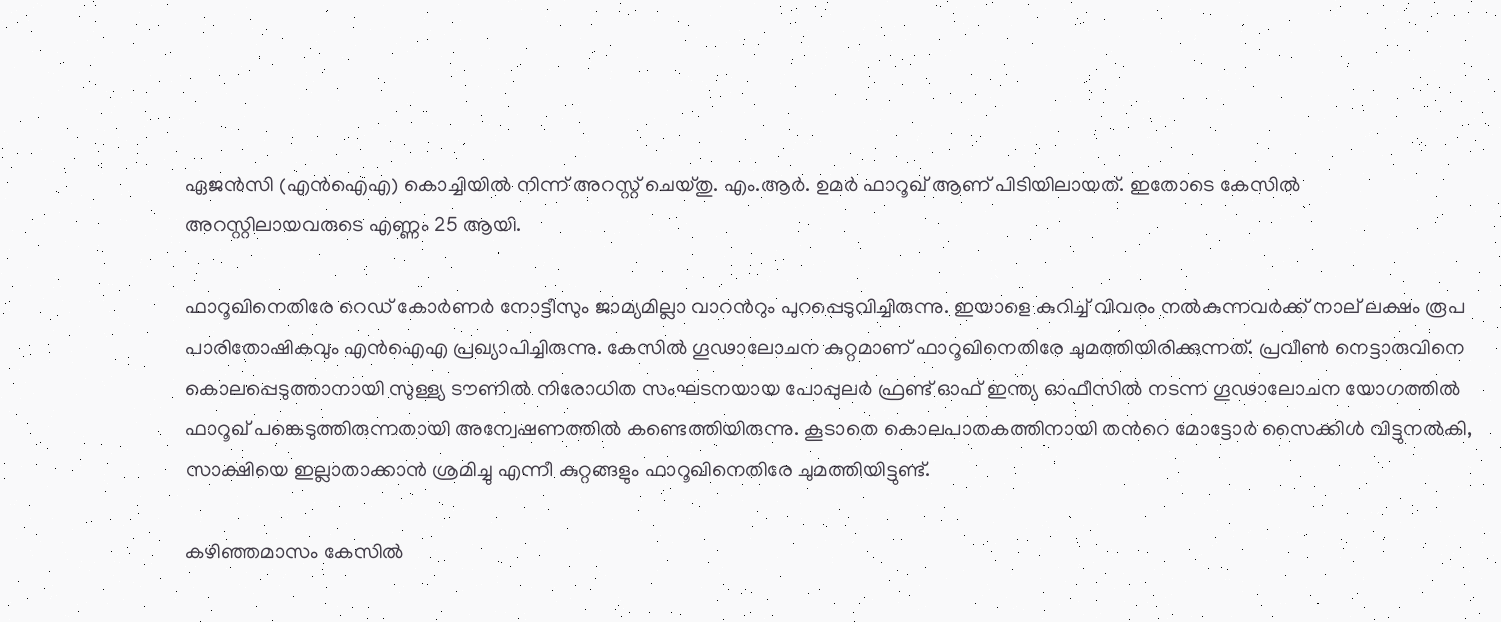ഏജൻസി (എൻഐഎ) കൊച്ചിയിൽ നിന്ന് അറസ്റ്റ് ചെയ്തു. എം.ആർ. ഉമർ ഫാറൂഖ് ആണ് പിടിയിലായത്. ഇതോടെ കേസിൽ അറസ്റ്റിലായവരുടെ എണ്ണം 25 ആയി.

ഫാറൂഖിനെതിരേ റെഡ് കോർണർ നോട്ടീസും ജാമ്യമില്ലാ വാറന്‍റും പുറപ്പെടുവിച്ചിരുന്നു. ഇയാളെ കുറിച്ച് വിവരം നൽകുന്നവർക്ക് നാല് ലക്ഷം രൂപ പാരിതോഷികവും എൻഐഎ പ്രഖ്യാപിച്ചിരുന്നു. കേസിൽ ഗൂഢാലോചന കുറ്റമാണ് ഫാറൂഖിനെതിരേ ചുമത്തിയിരിക്കുന്നത്. പ്രവീൺ നെട്ടാരുവിനെ കൊലപ്പെടുത്താനായി സുള്ള്യ ടൗണിൽ നിരോധിത സംഘടനയായ പോപ്പുലർ ഫ്രണ്ട് ഓഫ് ഇന്ത്യ ഓഫീസിൽ നടന്ന ഗൂഢാലോചന യോഗത്തിൽ ഫാറൂഖ് പങ്കെടുത്തിരുന്നതായി അന്വേഷണത്തിൽ കണ്ടെത്തിയിരുന്നു. കൂടാതെ കൊലപാതകത്തിനായി തന്‍റെ മോട്ടോർ സൈക്കിൾ വിട്ടുനൽകി, സാക്ഷിയെ ഇല്ലാതാക്കാൻ ശ്രമിച്ചു എന്നീ കുറ്റങ്ങളും ഫാറൂഖിനെതിരേ ചുമത്തിയിട്ടുണ്ട്.

കഴിഞ്ഞമാസം കേസിൽ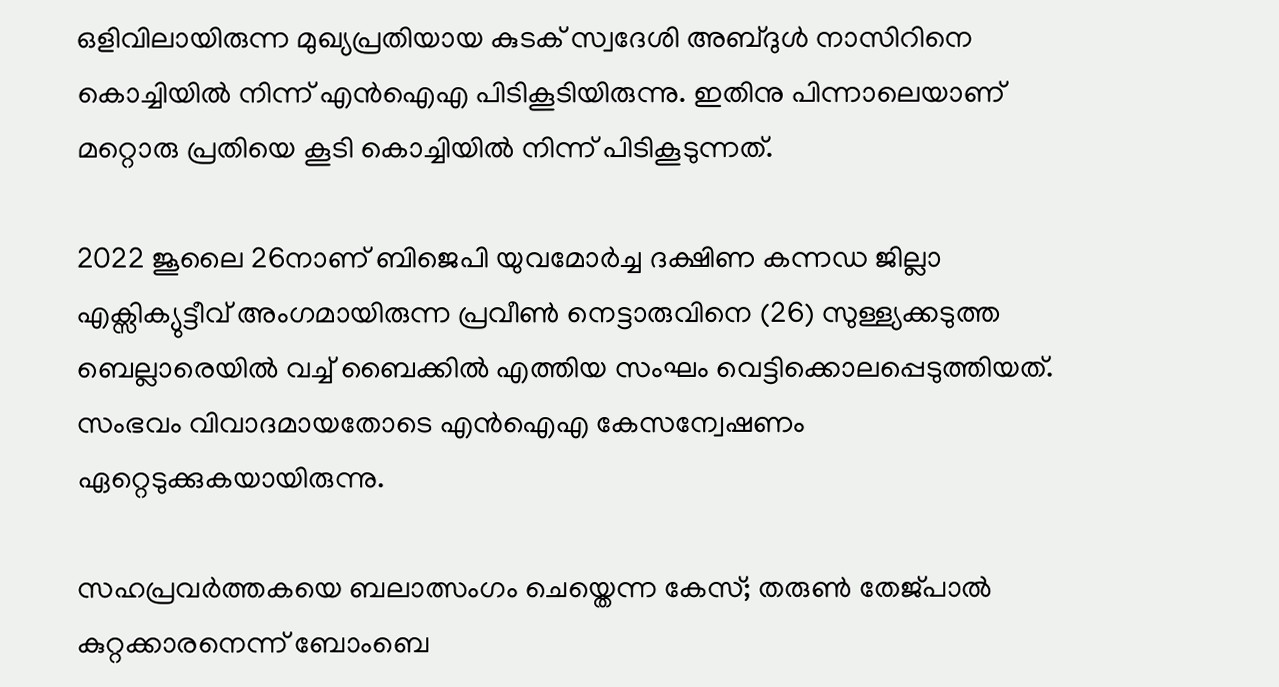ഒളിവിലായിരുന്ന മുഖ്യപ്രതിയായ കുടക് സ്വദേശി അബ്ദുൾ നാസിറിനെ കൊച്ചിയിൽ നിന്ന് എൻഐഎ പിടികൂടിയിരുന്നു. ഇതിനു പിന്നാലെയാണ് മറ്റൊരു പ്രതിയെ കൂടി കൊച്ചിയിൽ നിന്ന് പിടികൂടുന്നത്.

2022 ജൂലൈ 26നാണ് ബിജെപി യുവമോർച്ച ദക്ഷിണ കന്നഡ ജില്ലാ എക്സിക്യുട്ടീവ് അംഗമായിരുന്ന പ്രവീൺ നെട്ടാരുവിനെ (26) സുള്ള്യക്കടുത്ത ബെല്ലാരെയിൽ വച്ച് ബൈക്കിൽ എത്തിയ സംഘം വെട്ടിക്കൊലപ്പെടുത്തിയത്. സംഭവം വിവാദമായതോടെ എൻഐഎ കേസന്വേഷണം ഏറ്റെടുക്കുകയായിരുന്നു.

സഹപ്രവർത്തകയെ ബലാത്സംഗം ചെയ്തെന്ന കേസ്; തരുൺ തേജ്പാൽ കുറ്റക്കാരനെന്ന് ബോംബെ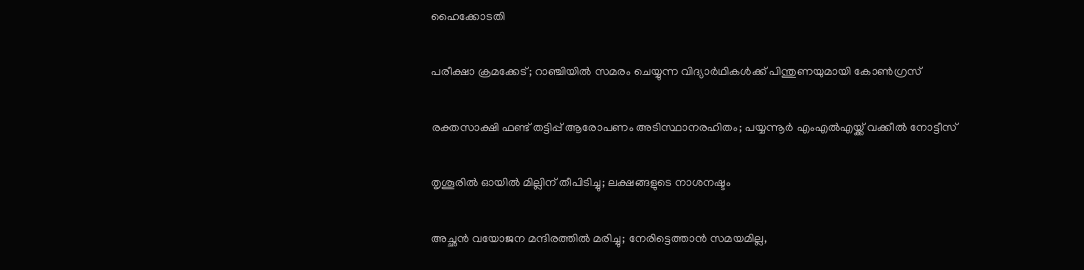ഹൈക്കോടതി

പരീക്ഷാ ക്രമക്കേട്; റാഞ്ചിയിൽ സമരം ചെയ്യുന്ന വിദ്യാർഥികൾക്ക് പിന്തുണയുമായി കോൺഗ്രസ്

രക്തസാക്ഷി ഫണ്ട് തട്ടിപ്പ് ആരോപണം അടിസ്ഥാനരഹിതം; പയ്യന്നൂർ എംഎൽഎയ്ക്ക് വക്കീൽ നോട്ടീസ്

തൃശൂരിൽ ഓയിൽ മില്ലിന് തീപിടിച്ചു; ലക്ഷങ്ങളുടെ നാശനഷ്ടം

അച്ഛൻ വയോജന മന്ദിരത്തിൽ മരിച്ചു; നേരിട്ടെത്താൻ സമയമില്ല,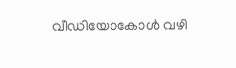വീഡിയോകോൾ വഴി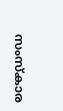സംസ്കാര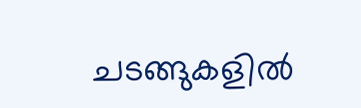ചടങ്ങുകളിൽ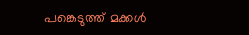പങ്കെടുത്ത് മക്കൾ